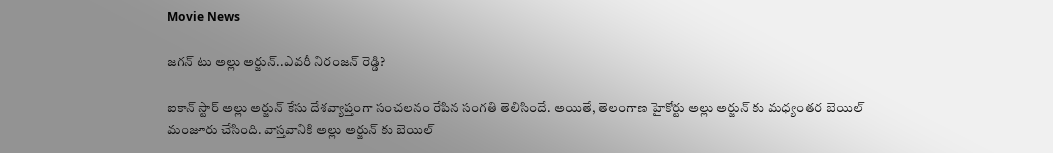Movie News

జగన్ టు అల్లు అర్జున్..ఎవరీ నిరంజన్ రెడ్డి?

ఐకాన్ స్టార్ అల్లు అర్జున్ కేసు దేశవ్యాప్తంగా సంచలనం రేపిన సంగతి తెలిసిందే. అయితే, తెలంగాణ హైకోర్టు అల్లు అర్జున్ కు మధ్యంతర బెయిల్ మంజూరు చేసింది. వాస్తవానికి అల్లు అర్జున్ కు బెయిల్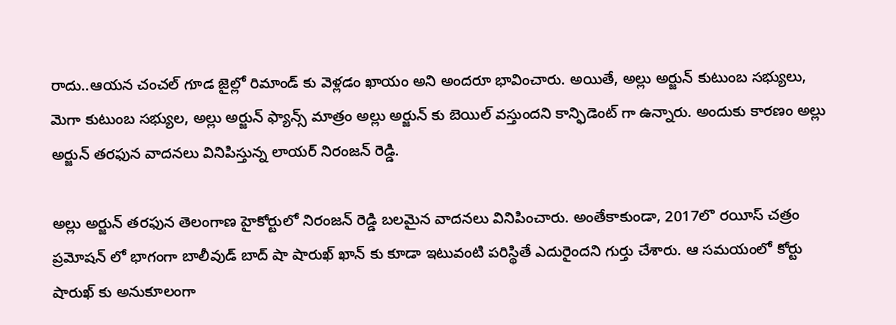రాదు..ఆయన చంచల్ గూడ జైల్లో రిమాండ్ కు వెళ్లడం ఖాయం అని అందరూ భావించారు. అయితే, అల్లు అర్జున్ కుటుంబ సభ్యులు, మెగా కుటుంబ సభ్యుల, అల్లు అర్జున్ ఫ్యాన్స్ మాత్రం అల్లు అర్జున్ కు బెయిల్ వస్తుందని కాన్ఫిడెంట్ గా ఉన్నారు. అందుకు కారణం అల్లు అర్జున్ తరఫున వాదనలు వినిపిస్తున్న లాయర్ నిరంజన్ రెడ్డి.

అల్లు అర్జున్ తరఫున తెలంగాణ హైకోర్టులో నిరంజన్ రెడ్డి బలమైన వాదనలు వినిపించారు. అంతేకాకుండా, 2017లొ రయీస్ చత్రం ప్రమోషన్ లో భాగంగా బాలీవుడ్ బాద్ షా షారుఖ్ ఖాన్ కు కూడా ఇటువంటి పరిస్థితే ఎదురైందని గుర్తు చేశారు. ఆ సమయంలో కోర్టు షారుఖ్ కు అనుకూలంగా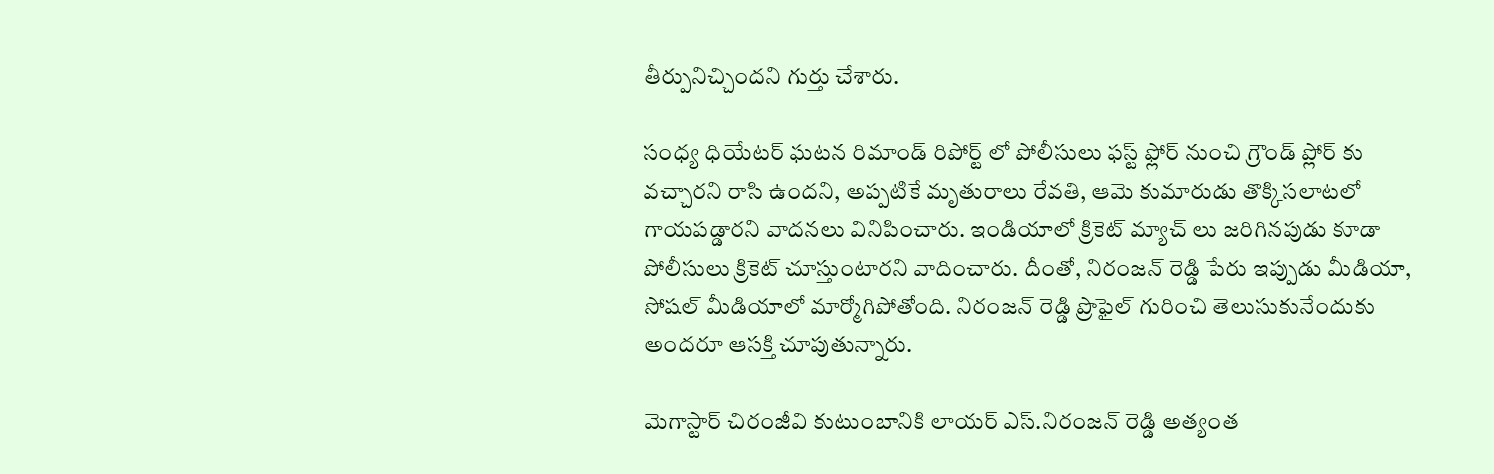తీర్పునిచ్చిందని గుర్తు చేశారు.

సంధ్య ధియేటర్ ఘటన రిమాండ్ రిపోర్ట్ లో పోలీసులు ఫస్ట్ ఫ్లోర్ నుంచి గ్రౌండ్ ప్లోర్ కు వచ్చారని రాసి ఉందని, అప్పటికే మృతురాలు రేవతి, ఆమె కుమారుడు తొక్కిసలాటలో గాయపడ్డారని వాదనలు వినిపించారు. ఇండియాలో క్రికెట్ మ్యాచ్ లు జరిగినపుడు కూడా పోలీసులు క్రికెట్ చూస్తుంటారని వాదించారు. దీంతో, నిరంజన్ రెడ్డి పేరు ఇప్పుడు మీడియా, సోషల్ మీడియాలో మార్మోగిపోతోంది. నిరంజన్ రెడ్డి ప్రొఫైల్ గురించి తెలుసుకునేందుకు అందరూ ఆసక్తి చూపుతున్నారు.

మెగాస్టార్ చిరంజీవి కుటుంబానికి లాయర్ ఎస్.నిరంజన్ రెడ్డి అత్యంత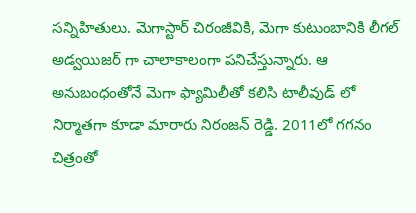సన్నిహితులు. మెగాస్టార్ చిరంజీవికి, మెగా కుటుంబానికి లీగల్ అడ్వయిజర్ గా చాలాకాలంగా పనిచేస్తున్నారు. ఆ అనుబంధంతోనే మెగా ఫ్యామిలీతో కలిసి టాలీవుడ్ లో నిర్మాతగా కూడా మారారు నిరంజన్ రెడ్డి. 2011లో గగనం చిత్రంతో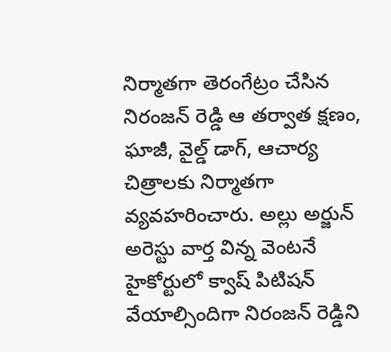నిర్మాతగా తెరంగేట్రం చేసిన నిరంజన్ రెడ్డి ఆ తర్వాత క్షణం, ఘాజీ, వైల్డ్ డాగ్, ఆచార్య చిత్రాలకు నిర్మాతగా వ్యవహరించారు. అల్లు అర్జున్ అరెస్టు వార్త విన్న వెంటనే హైకోర్టులో క్వాష్ పిటిషన్ వేయాల్సిందిగా నిరంజన్ రెడ్డిని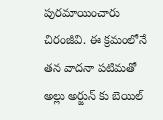పురమాయించారు చిరంజీవి. ఈ క్రమంలోనే తన వాదనా పటిమతో అల్లు అర్జున్ కు బెయిల్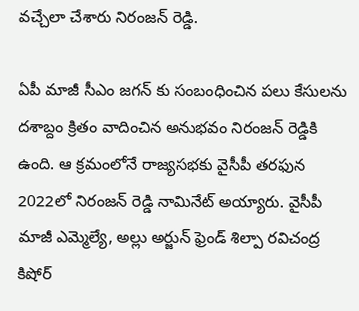వచ్చేలా చేశారు నిరంజన్ రెడ్డి.

ఏపీ మాజీ సీఎం జగన్ కు సంబంధించిన పలు కేసులను దశాబ్దం క్రితం వాదించిన అనుభవం నిరంజన్ రెడ్డికి ఉంది. ఆ క్రమంలోనే రాజ్యసభకు వైసీపీ తరఫున 2022లో నిరంజన్ రెడ్డి నామినేట్ అయ్యారు. వైసీపీ మాజీ ఎమ్మెల్యే, అల్లు అర్జున్‌ ఫ్రెండ్ శిల్పా రవిచంద్ర కిషోర్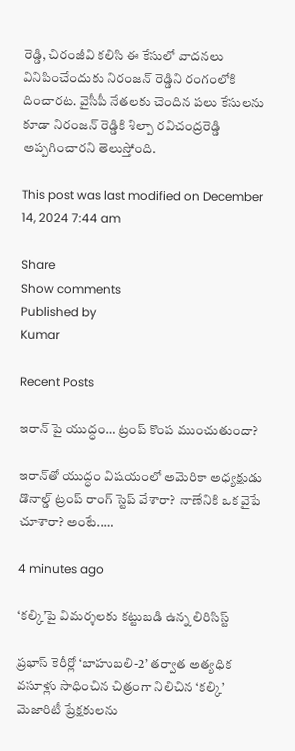రెడ్డి, చిరంజీవి కలిసి ఈ కేసులో వాదనలు వినిపించేందుకు నిరంజన్ రెడ్డిని రంగంలోకి దించారట. వైసీపీ నేతలకు చెందిన పలు కేసులను కూడా నిరంజన్ రెడ్డికి శిల్పా రవిచంద్రరెడ్డి అప్పగించారని తెలుస్తోంది.

This post was last modified on December 14, 2024 7:44 am

Share
Show comments
Published by
Kumar

Recent Posts

ఇరాన్ పై యుద్ధం… ట్రంప్ కొంప ముంచుతుందా?

ఇరాన్‌తో యుద్ధం విష‌యంలో అమెరికా అధ్య‌క్షుడు డొనాల్డ్ ట్రంప్ రాంగ్ స్టెప్ వేశారా?  నాణేనికి ఒక వైపే చూశారా? అంటే..…

4 minutes ago

‘కల్కి’పై విమర్శలకు కట్టుబడి ఉన్న లిరిసిస్ట్

ప్రభాస్ కెరీర్లో ‘బాహుబలి-2’ తర్వాత అత్యధిక వసూళ్లు సాధించిన చిత్రంగా నిలిచిన ‘కల్కి’ మెజారిటీ ప్రేక్షకులను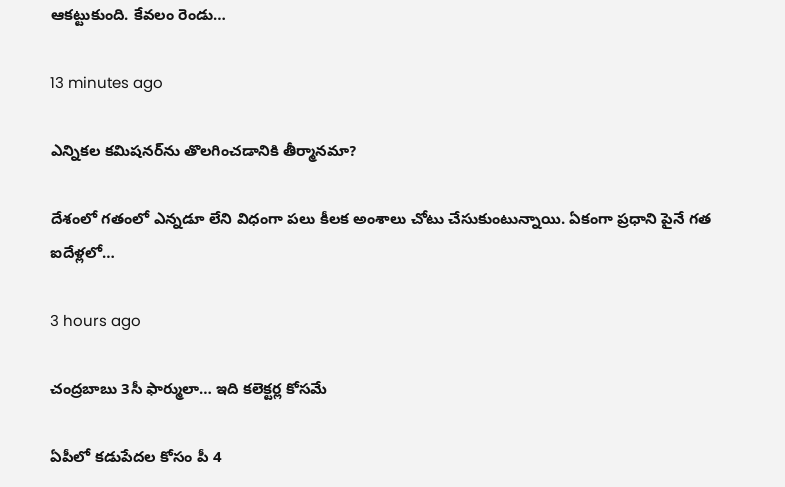ఆకట్టుకుంది. కేవలం రెండు…

13 minutes ago

ఎన్నిక‌ల క‌మిష‌నర్‌ను తొలగించడానికి తీర్మానమా?

దేశంలో గ‌తంలో ఎన్న‌డూ లేని విధంగా ప‌లు కీల‌క అంశాలు చోటు చేసుకుంటున్నాయి. ఏకంగా ప్ర‌ధాని పైనే గ‌త ఐదేళ్ల‌లో…

3 hours ago

చంద్రబాబు 3సీ ఫార్ములా… ఇది కలెక్టర్ల కోసమే

ఏపీలో కడుపేదల కోసం పీ 4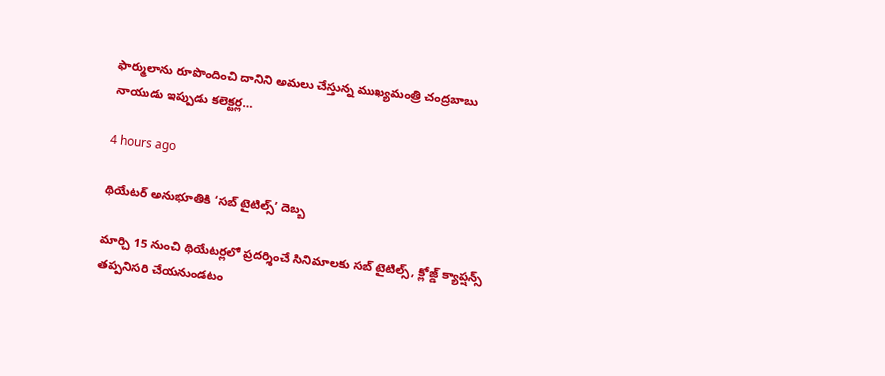ఫార్ములాను రూపొందించి దానిని అమలు చేస్తున్న ముఖ్యమంత్రి చంద్రబాబు నాయుడు ఇప్పుడు కలెక్టర్ల…

4 hours ago

థియేటర్ అనుభూతికి ‘సబ్ టైటిల్స్’ దెబ్బ

మార్చి 15 నుంచి థియేటర్లలో ప్రదర్శించే సినిమాలకు సబ్ టైటిల్స్, క్లోజ్డ్ క్యాప్షన్స్ తప్పనిసరి చేయనుండటం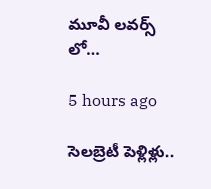మూవీ లవర్స్ లో…

5 hours ago

సెలబ్రెటీ పెళ్లిళ్లు..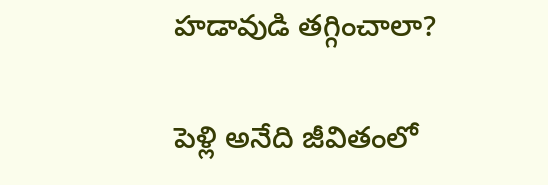హడావుడి తగ్గించాలా?

పెళ్లి అనేది జీవితంలో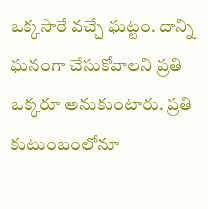ఒక్కసారే వచ్చే ఘట్టం. దాన్ని ఘనంగా చేసుకోవాలని ప్రతి ఒక్కరూ అనుకుంటారు. ప్రతి కుటుంబంలోనూ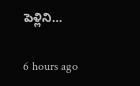పెళ్లిని…

6 hours ago